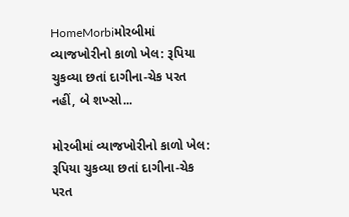HomeMorbiમોરબીમાં વ્યાજખોરીનો કાળો ખેલ: રૂપિયા ચુકવ્યા છતાં દાગીના-ચેક પરત નહીં, બે શખ્સો...

મોરબીમાં વ્યાજખોરીનો કાળો ખેલ: રૂપિયા ચુકવ્યા છતાં દાગીના-ચેક પરત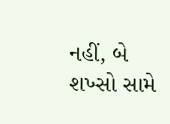નહીં, બે શખ્સો સામે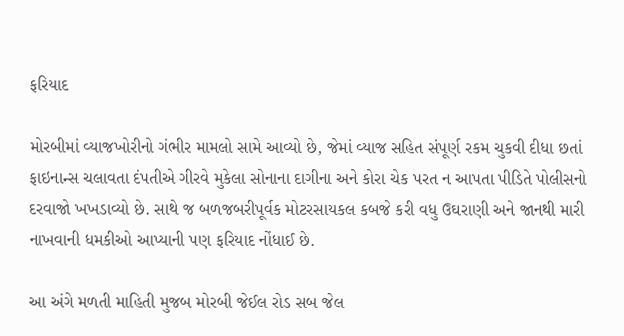ફરિયાદ

મોરબીમાં વ્યાજખોરીનો ગંભીર મામલો સામે આવ્યો છે, જેમાં વ્યાજ સહિત સંપૂર્ણ રકમ ચુકવી દીધા છતાં ફાઇનાન્સ ચલાવતા દંપતીએ ગીરવે મુકેલા સોનાના દાગીના અને કોરા ચેક પરત ન આપતા પીડિતે પોલીસનો દરવાજો ખખડાવ્યો છે. સાથે જ બળજબરીપૂર્વક મોટરસાયકલ કબજે કરી વધુ ઉઘરાણી અને જાનથી મારી નાખવાની ધમકીઓ આપ્યાની પણ ફરિયાદ નોંધાઈ છે.

આ અંગે મળતી માહિતી મુજબ મોરબી જેઈલ રોડ સબ જેલ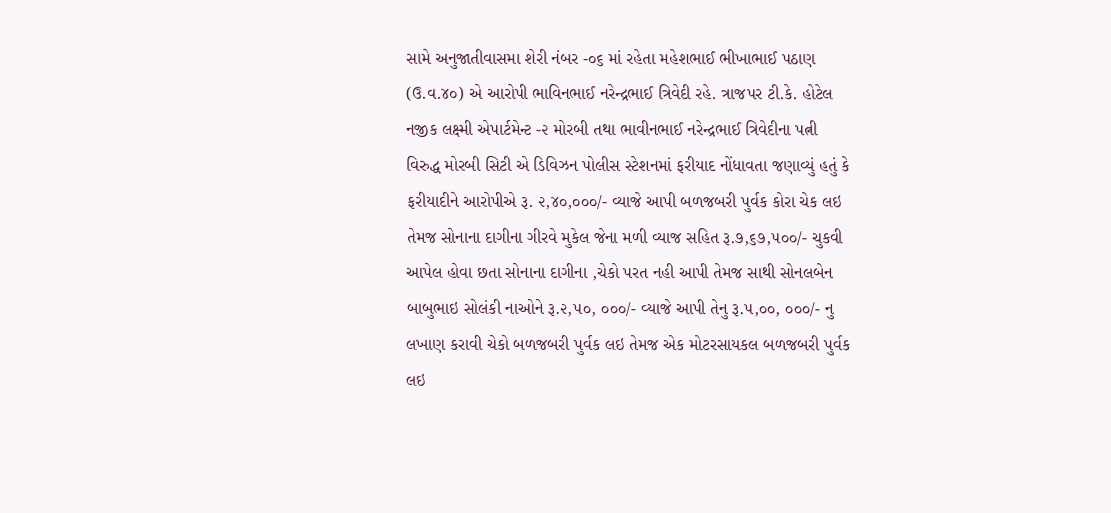સામે અનુજાતીવાસમા શેરી નંબર -૦૬ માં રહેતા મહેશભાઈ ભીખાભાઈ પઠાણ (ઉ.વ.૪૦) એ આરોપી ભાવિનભાઈ નરેન્દ્રભાઈ ત્રિવેદી રહે. ત્રાજપર ટી.કે. હોટેલ નજીક લક્ષ્મી એપાર્ટમેન્ટ -૨ મોરબી તથા ભાવીનભાઈ નરેન્દ્રભાઈ ત્રિવેદીના પત્ની વિરુદ્ધ મોરબી સિટી એ ડિવિઝન પોલીસ સ્ટેશનમાં ફરીયાદ નોંધાવતા જણાવ્યું હતું કે ફરીયાદીને આરોપીએ રૂ. ૨,૪૦,૦૦૦/- વ્યાજે આપી બળજબરી પુર્વક કોરા ચેક લઇ તેમજ સોનાના દાગીના ગીરવે મુકેલ જેના મળી વ્યાજ સહિત રૂ.૭,૬૭,૫૦૦/- ચુકવી આપેલ હોવા છતા સોનાના દાગીના ,ચેકો પરત નહી આપી તેમજ સાથી સોનલબેન બાબુભાઇ સોલંકી નાઓને રૂ.૨,૫૦, ૦૦૦/- વ્યાજે આપી તેનુ રૂ.૫,૦૦, ૦૦૦/- નુ લખાણ કરાવી ચેકો બળજબરી પુર્વક લઇ તેમજ એક મોટરસાયકલ બળજબરી પુર્વક લઇ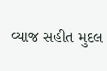વ્યાજ સહીત મુદલ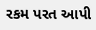રકમ પરત આપી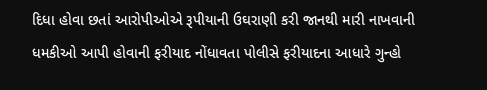દિધા હોવા છતાં આરોપીઓએ રૂપીયાની ઉઘરાણી કરી જાનથી મારી નાખવાની ધમકીઓ આપી હોવાની ફરીયાદ નોંધાવતા પોલીસે ફરીયાદના આધારે ગુન્હો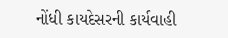નોંધી કાયદેસરની કાર્યવાહી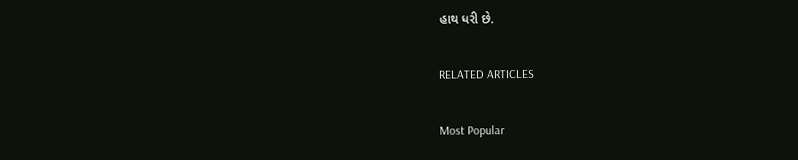હાથ ધરી છે.

RELATED ARTICLES

Most Popular